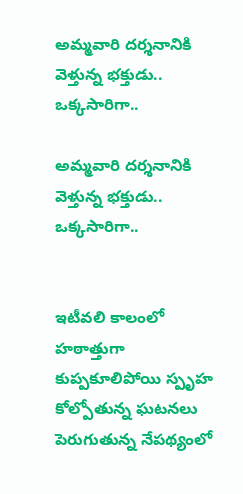అమ్మవారి దర్శనానికి వెళ్తున్న భక్తుడు.. ఒక్కసారిగా..

అమ్మవారి దర్శనానికి వెళ్తున్న భక్తుడు.. ఒక్కసారిగా..


ఇటీవలి కాలంలో హఠాత్తుగా కుప్పకూలిపోయి స్పృహ కోల్పోతున్న ఘటనలు పెరుగుతున్న నేపథ్యంలో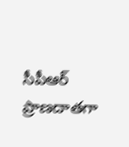సీపీఆర్ ప్రాణదాతగా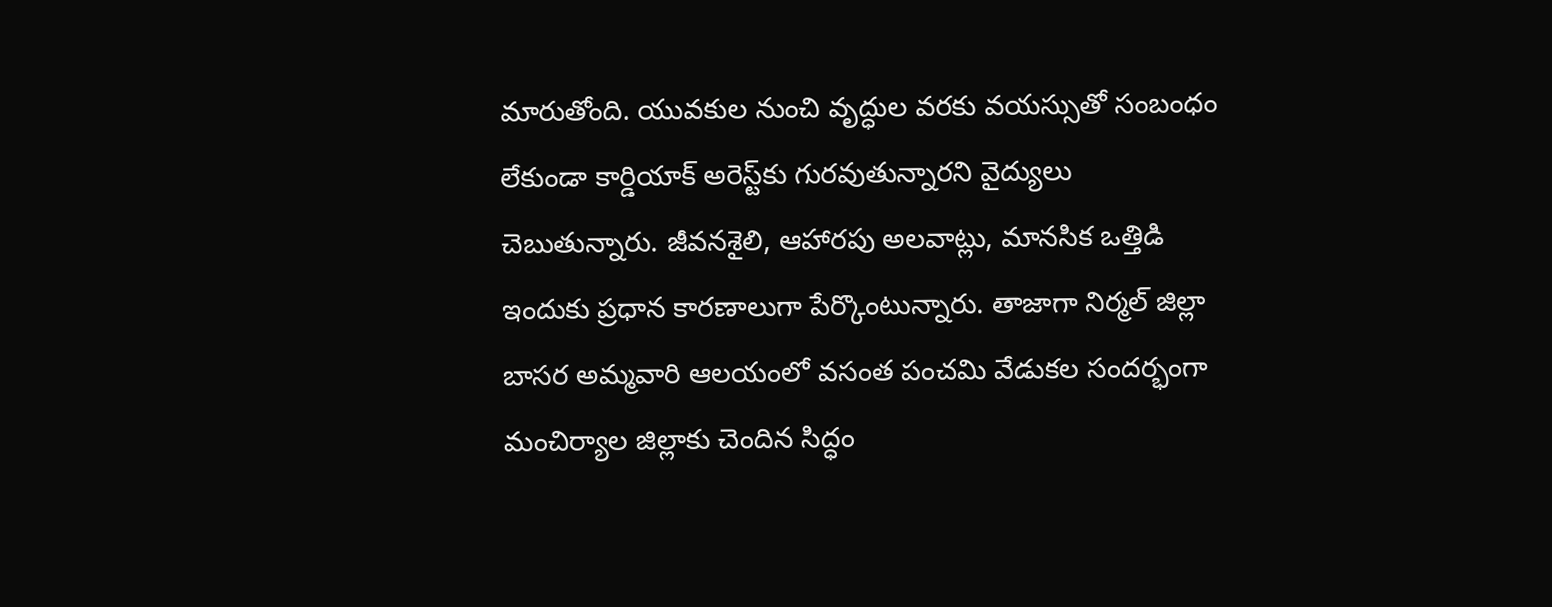మారుతోంది. యువకుల నుంచి వృద్ధుల వరకు వయస్సుతో సంబంధం లేకుండా కార్డియాక్ అరెస్ట్‌కు గురవుతున్నారని వైద్యులు చెబుతున్నారు. జీవనశైలి, ఆహారపు అలవాట్లు, మానసిక ఒత్తిడి ఇందుకు ప్రధాన కారణాలుగా పేర్కొంటున్నారు. తాజాగా నిర్మల్ జిల్లా బాసర అమ్మవారి ఆలయంలో వసంత పంచమి వేడుకల సందర్భంగా మంచిర్యాల జిల్లాకు చెందిన సిద్ధం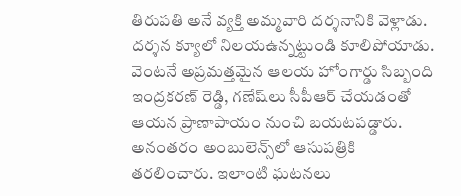తిరుపతి అనే వ్యక్తి అమ్మవారి దర్శనానికి వెళ్లాడు. దర్శన క్యూలో నిలయఉన్నట్టుండి కూలిపోయాడు. వెంటనే అప్రమత్తమైన ఆలయ హోంగార్డు సిబ్బంది ఇంద్రకరణ్ రెడ్డి, గణేష్‌లు సీపీఆర్ చేయడంతో ఆయన ప్రాణాపాయం నుంచి బయటపడ్డారు. అనంతరం అంబులెన్స్‌లో ఆసుపత్రికి తరలించారు. ఇలాంటి ఘటనలు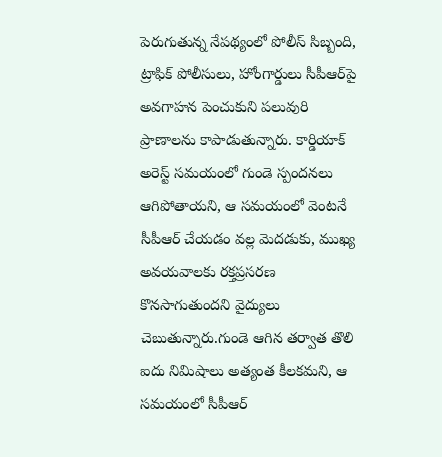పెరుగుతున్న నేపథ్యంలో పోలీస్ సిబ్బంది, ట్రాఫిక్ పోలీసులు, హోంగార్డులు సీపీఆర్‌పై అవగాహన పెంచుకుని పలువురి ప్రాణాలను కాపాడుతున్నారు. కార్డియాక్ అరెస్ట్ సమయంలో గుండె స్పందనలు ఆగిపోతాయని, ఆ సమయంలో వెంటనే సీపీఆర్ చేయడం వల్ల మెదడుకు, ముఖ్య అవయవాలకు రక్తప్రసరణ కొనసాగుతుందని వైద్యులు చెబుతున్నారు.గుండె ఆగిన తర్వాత తొలి ఐదు నిమిషాలు అత్యంత కీలకమని, ఆ సమయంలో సీపీఆర్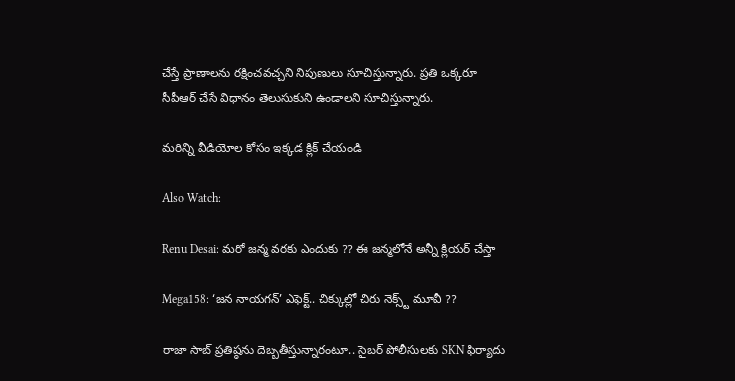చేస్తే ప్రాణాలను రక్షించవచ్చని నిపుణులు సూచిస్తున్నారు. ప్రతి ఒక్కరూ సీపీఆర్ చేసే విధానం తెలుసుకుని ఉండాలని సూచిస్తున్నారు.

మరిన్ని వీడియోల కోసం ఇక్కడ క్లిక్ చేయండి

Also Watch:

Renu Desai: మరో జన్మ వరకు ఎందుకు ?? ఈ జన్మలోనే అన్నీ క్లియర్ చేస్తా

Mega158: ‘జన నాయగన్‌’ ఎఫెక్ట్.. చిక్కుల్లో చిరు నెక్స్ట్‌ మూవీ ??

రాజా సాబ్ ప్రతిష్ఠను దెబ్బతీస్తున్నారంటూ.. సైబర్‌ పోలీసులకు SKN ఫిర్యాదు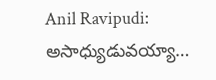Anil Ravipudi: అసాధ్యుడువయ్యా…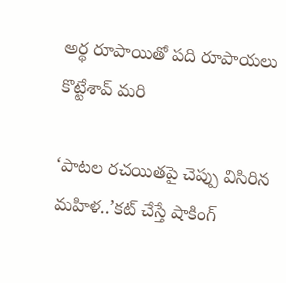అర్థ రూపాయితో పది రూపాయలు కొట్టేశావ్‌ మరి

‘పాటల రచయితపై చెప్పు విసిరిన మహిళ..’కట్ చేస్తే షాకింగ్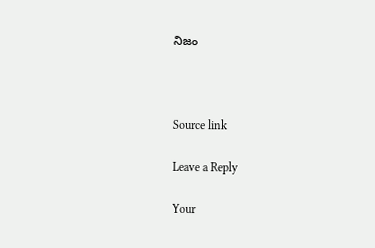నిజం



Source link

Leave a Reply

Your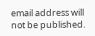email address will not be published.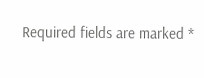Required fields are marked *